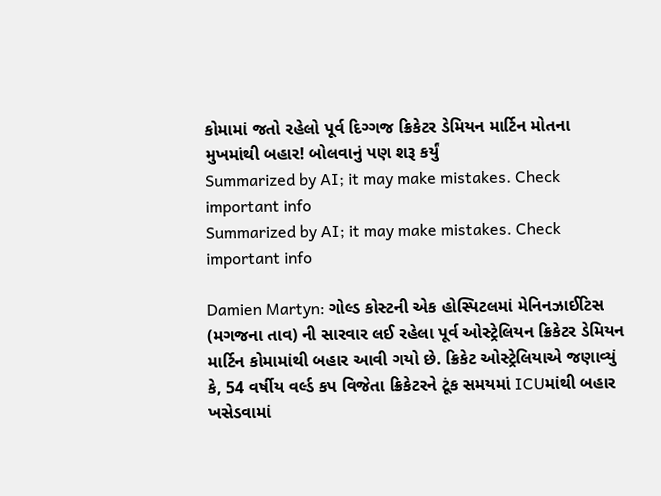કોમામાં જતો રહેલો પૂર્વ દિગ્ગજ ક્રિકેટર ડેમિયન માર્ટિન મોતના મુખમાંથી બહાર! બોલવાનું પણ શરૂ કર્યું
Summarized by AI; it may make mistakes. Check important info
Summarized by AI; it may make mistakes. Check important info

Damien Martyn: ગોલ્ડ કોસ્ટની એક હોસ્પિટલમાં મેનિનઝાઈટિસ (મગજના તાવ) ની સારવાર લઈ રહેલા પૂર્વ ઓસ્ટ્રેલિયન ક્રિકેટર ડેમિયન માર્ટિન કોમામાંથી બહાર આવી ગયો છે. ક્રિકેટ ઓસ્ટ્રેલિયાએ જણાવ્યું કે, 54 વર્ષીય વર્લ્ડ કપ વિજેતા ક્રિકેટરને ટૂંક સમયમાં ICUમાંથી બહાર ખસેડવામાં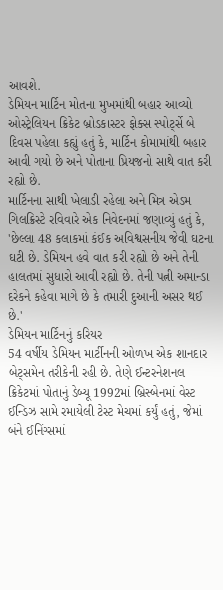આવશે.
ડેમિયન માર્ટિન મોતના મુખમાંથી બહાર આવ્યો
ઓસ્ટ્રેલિયન ક્રિકેટ બ્રોડકાસ્ટર ફોક્સ સ્પોર્ટ્સે બે દિવસ પહેલા કહ્યું હતું કે, માર્ટિન કોમામાંથી બહાર આવી ગયો છે અને પોતાના પ્રિયજનો સાથે વાત કરી રહ્યો છે.
માર્ટિનના સાથી ખેલાડી રહેલા અને મિત્ર એડમ ગિલક્રિસ્ટે રવિવારે એક નિવેદનમાં જણાવ્યું હતું કે, 'છેલ્લા 48 કલાકમાં કંઈક અવિશ્વસનીય જેવી ઘટના ઘટી છે. ડેમિયન હવે વાત કરી રહ્યો છે અને તેની હાલતમાં સુધારો આવી રહ્યો છે. તેની પત્ની અમાન્ડા દરેકને કહેવા માગે છે કે તમારી દુઆની અસર થઈ છે.'
ડેમિયન માર્ટિનનું કરિયર
54 વર્ષીય ડેમિયન માર્ટીનની ઓળખ એક શાનદાર બેટ્સમેન તરીકેની રહી છે. તેણે ઈન્ટરનેશનલ ક્રિકેટમાં પોતાનું ડેબ્યૂ 1992માં બ્રિસ્બેનમાં વેસ્ટ ઈન્ડિઝ સામે રમાયેલી ટેસ્ટ મેચમાં કર્યું હતું, જેમાં બંને ઈનિંગ્સમાં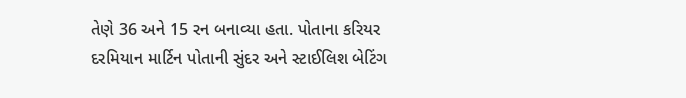તેણે 36 અને 15 રન બનાવ્યા હતા. પોતાના કરિયર દરમિયાન માર્ટિન પોતાની સુંદર અને સ્ટાઈલિશ બેટિંગ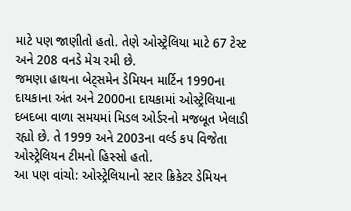માટે પણ જાણીતો હતો. તેણે ઓસ્ટ્રેલિયા માટે 67 ટેસ્ટ અને 208 વનડે મેચ રમી છે.
જમણા હાથના બેટ્સમેન ડેમિયન માર્ટિન 1990ના દાયકાના અંત અને 2000ના દાયકામાં ઓસ્ટ્રેલિયાના દબદબા વાળા સમયમાં મિડલ ઓર્ડરનો મજબૂત ખેલાડી રહ્યો છે. તે 1999 અને 2003ના વર્લ્ડ કપ વિજેતા ઓસ્ટ્રેલિયન ટીમનો હિસ્સો હતો.
આ પણ વાંચો: ઓસ્ટ્રેલિયાનો સ્ટાર ક્રિકેટર ડેમિયન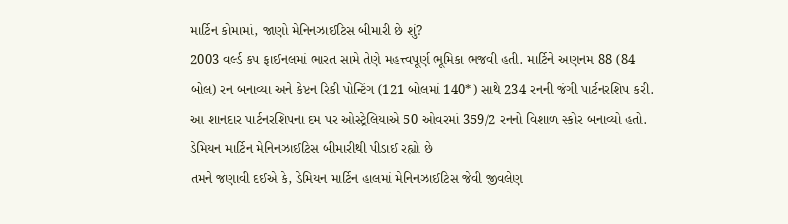માર્ટિન કોમામાં, જાણો મેનિનઝાઈટિસ બીમારી છે શું?
2003 વર્લ્ડ કપ ફાઈનલમાં ભારત સામે તેણે મહત્ત્વપૂર્ણ ભૂમિકા ભજવી હતી. માર્ટિને અણનમ 88 (84 બોલ) રન બનાવ્યા અને કેપ્ટન રિકી પોન્ટિંગ (121 બોલમાં 140*) સાથે 234 રનની જંગી પાર્ટનરશિપ કરી. આ શાનદાર પાર્ટનરશિપના દમ પર ઓસ્ટ્રેલિયાએ 50 ઓવરમાં 359/2 રનનો વિશાળ સ્કોર બનાવ્યો હતો.
ડેમિયન માર્ટિન મેનિનઝાઈટિસ બીમારીથી પીડાઈ રહ્યો છે
તમને જણાવી દઈએ કે, ડેમિયન માર્ટિન હાલમાં મેનિનઝાઈટિસ જેવી જીવલેણ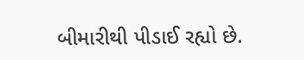બીમારીથી પીડાઈ રહ્યો છે.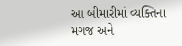આ બીમારીમાં વ્યક્તિના મગજ અને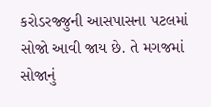કરોડરજ્જુની આસપાસના પટલમાં સોજો આવી જાય છે. તે મગજમાં સોજાનું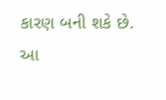કારણ બની શકે છે. આ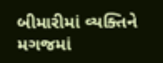બીમારીમાં વ્યક્તિને મગજમાં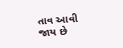તાવ આવી જાય છે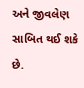અને જીવલેણ સાબિત થઈ શકે છે.